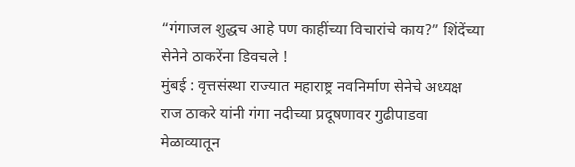“गंगाजल शुद्धच आहे पण काहींच्या विचारांचे काय?” शिंदेंच्या सेनेने ठाकरेंना डिवचले !
मुंबई : वृत्तसंस्था राज्यात महाराष्ट्र नवनिर्माण सेनेचे अध्यक्ष राज ठाकरे यांनी गंगा नदीच्या प्रदूषणावर गुढीपाडवा मेळाव्यातून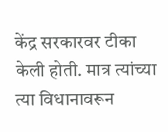केंद्र सरकारवर टीका केली होती. मात्र त्यांच्या त्या विधानावरून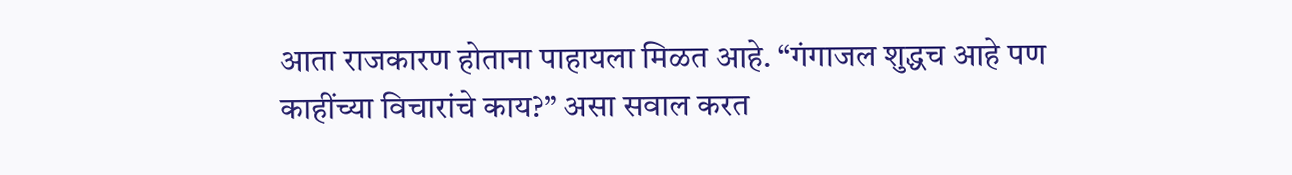आता राजकारण होताना पाहायला मिळत आहे. “गंगाजल शुद्धच आहे पण काहींच्या विचारांचे काय?” असा सवाल करत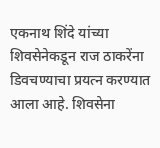एकनाथ शिंदे यांच्या शिवसेनेकडून राज ठाकरेंना डिवचण्याचा प्रयत्न करण्यात आला आहे. शिवसेना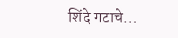शिंदे गटाचे…